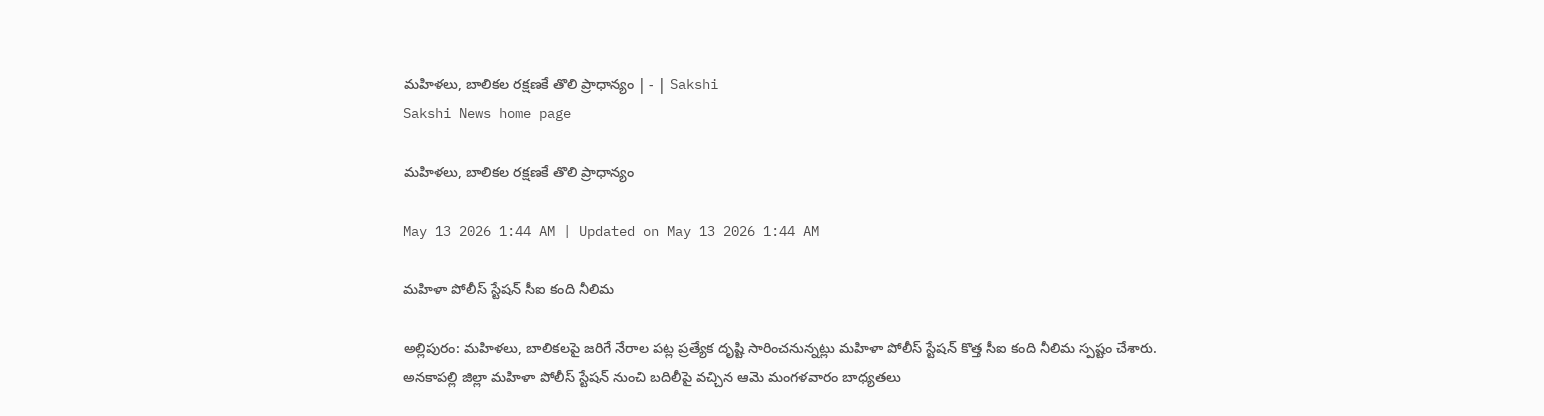మహిళలు, బాలికల రక్షణకే తొలి ప్రాధాన్యం | - | Sakshi
Sakshi News home page

మహిళలు, బాలికల రక్షణకే తొలి ప్రాధాన్యం

May 13 2026 1:44 AM | Updated on May 13 2026 1:44 AM

మహిళా పోలీస్‌ స్టేషన్‌ సీఐ కంది నీలిమ

అల్లిపురం: మహిళలు, బాలికలపై జరిగే నేరాల పట్ల ప్రత్యేక దృష్టి సారించనున్నట్లు మహిళా పోలీస్‌ స్టేషన్‌ కొత్త సీఐ కంది నీలిమ స్పష్టం చేశారు. అనకాపల్లి జిల్లా మహిళా పోలీస్‌ స్టేషన్‌ నుంచి బదిలీపై వచ్చిన ఆమె మంగళవారం బాధ్యతలు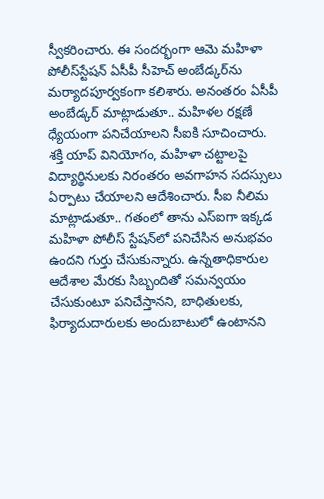స్వీకరించారు. ఈ సందర్భంగా ఆమె మహిళా పోలీస్‌స్టేషన్‌ ఏసీపీ సీహెచ్‌ అంబేడ్కర్‌ను మర్యాదపూర్వకంగా కలిశారు. అనంతరం ఏసీపీ అంబేడ్కర్‌ మాట్లాడుతూ.. మహిళల రక్షణే ధ్యేయంగా పనిచేయాలని సీఐకి సూచించారు. శక్తి యాప్‌ వినియోగం, మహిళా చట్టాలపై విద్యార్థినులకు నిరంతరం అవగాహన సదస్సులు ఏర్పాటు చేయాలని ఆదేశించారు. సీఐ నీలిమ మాట్లాడుతూ.. గతంలో తాను ఎస్‌ఐగా ఇక్కడ మహిళా పోలీస్‌ స్టేషన్‌లో పనిచేసిన అనుభవం ఉందని గుర్తు చేసుకున్నారు. ఉన్నతాధికారుల ఆదేశాల మేరకు సిబ్బందితో సమన్వయం చేసుకుంటూ పనిచేస్తానని, బాధితులకు, ఫిర్యాదుదారులకు అందుబాటులో ఉంటానని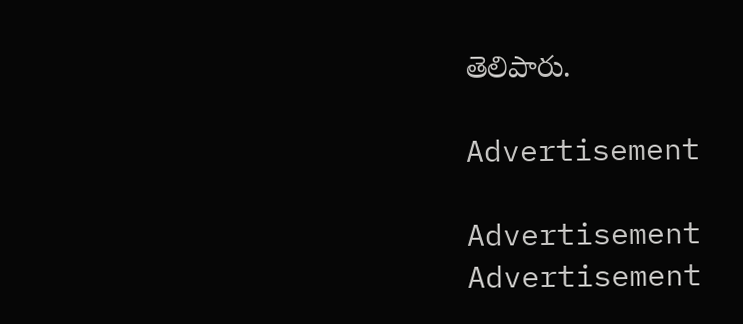తెలిపారు.

Advertisement

Advertisement
Advertisement